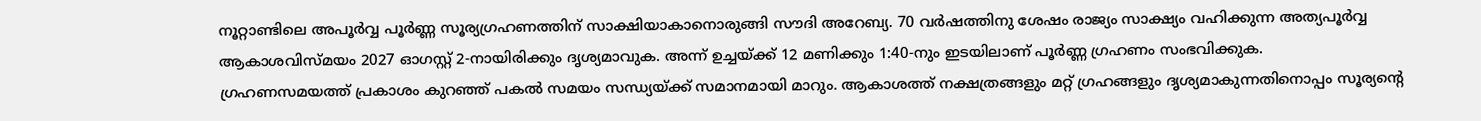നൂറ്റാണ്ടിലെ അപൂർവ്വ പൂർണ്ണ സൂര്യഗ്രഹണത്തിന് സാക്ഷിയാകാനൊരുങ്ങി സൗദി അറേബ്യ. 70 വർഷത്തിനു ശേഷം രാജ്യം സാക്ഷ്യം വഹിക്കുന്ന അത്യപൂർവ്വ ആകാശവിസ്മയം 2027 ഓഗസ്റ്റ് 2-നായിരിക്കും ദൃശ്യമാവുക. അന്ന് ഉച്ചയ്ക്ക് 12 മണിക്കും 1:40-നും ഇടയിലാണ് പൂർണ്ണ ഗ്രഹണം സംഭവിക്കുക.
ഗ്രഹണസമയത്ത് പ്രകാശം കുറഞ്ഞ് പകൽ സമയം സന്ധ്യയ്ക്ക് സമാനമായി മാറും. ആകാശത്ത് നക്ഷത്രങ്ങളും മറ്റ് ഗ്രഹങ്ങളും ദൃശ്യമാകുന്നതിനൊപ്പം സൂര്യന്റെ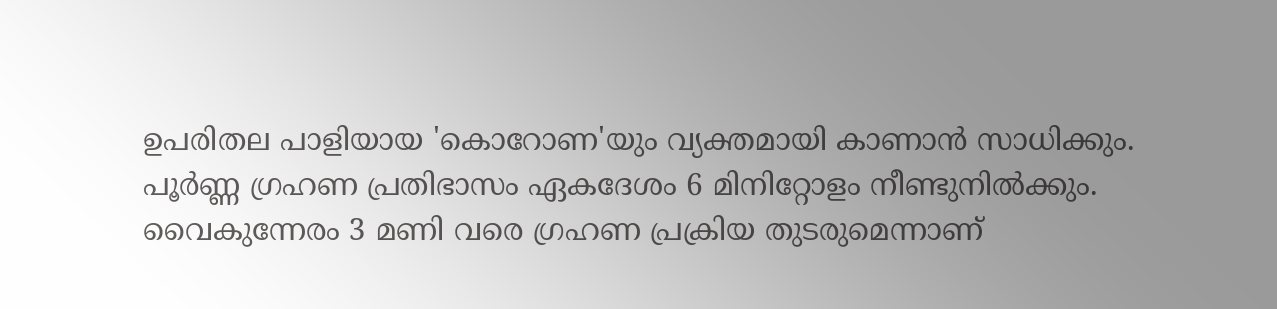ഉപരിതല പാളിയായ 'കൊറോണ'യും വ്യക്തമായി കാണാൻ സാധിക്കും. പൂർണ്ണ ഗ്രഹണ പ്രതിഭാസം ഏകദേശം 6 മിനിറ്റോളം നീണ്ടുനിൽക്കും. വൈകുന്നേരം 3 മണി വരെ ഗ്രഹണ പ്രക്രിയ തുടരുമെന്നാണ്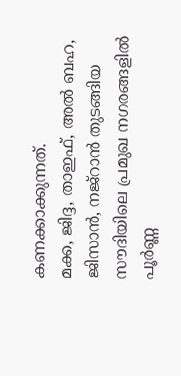കണക്കാക്കുന്നത്.
മക്ക, ജിദ്ദ, താഇഫ്, അൽ ബഹ, ജിസാൻ, നജ്റാൻ തുടങ്ങിയ സൗദിയിലെ പ്രമുഖ നഗരങ്ങളിൽ പൂർണ്ണ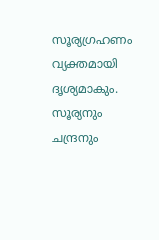സൂര്യഗ്രഹണം വ്യക്തമായി ദൃശ്യമാകും. സൂര്യനും ചന്ദ്രനും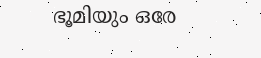ഭൂമിയും ഒരേ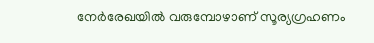നേർരേഖയിൽ വരുമ്പോഴാണ് സൂര്യഗ്രഹണം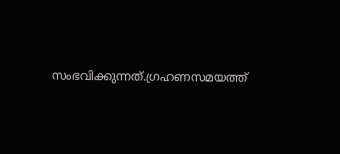സംഭവിക്കുന്നത്.ഗ്രഹണസമയത്ത്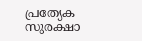പ്രത്യേക സുരക്ഷാ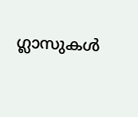ഗ്ലാസുകൾ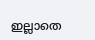ഇല്ലാതെ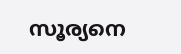സൂര്യനെ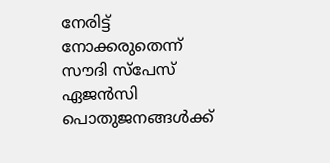നേരിട്ട് നോക്കരുതെന്ന് സൗദി സ്പേസ് ഏജൻസി പൊതുജനങ്ങൾക്ക്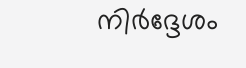നിർദ്ദേശം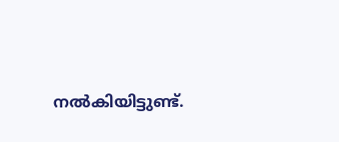നൽകിയിട്ടുണ്ട്.